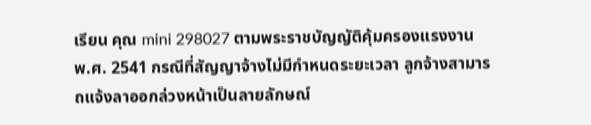เรียน คุณ mini 298027 ตามพระราชบัญญัติคุ้มครองแรงงาน พ.ศ. 2541 กรณีที่สัญญาจ้างไม่มีกำหนดระยะเวลา ลูกจ้างสามารถแจ้งลาออกล่วงหน้าเป็นลายลักษณ์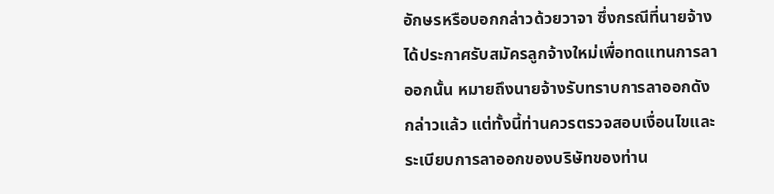อักษรหรือบอกกล่าวด้วยวาจา ซึ่งกรณีที่นายจ้างได้ประกาศรับสมัครลูกจ้างใหม่เพื่อทดแทนการลาออกนั้น หมายถึงนายจ้างรับทราบการลาออกดังกล่าวแล้ว แต่ทั้งนี้ท่านควรตรวจสอบเงื่อนไขและระเบียบการลาออกของบริษัทของท่าน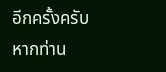อีกครั้งครับ หากท่าน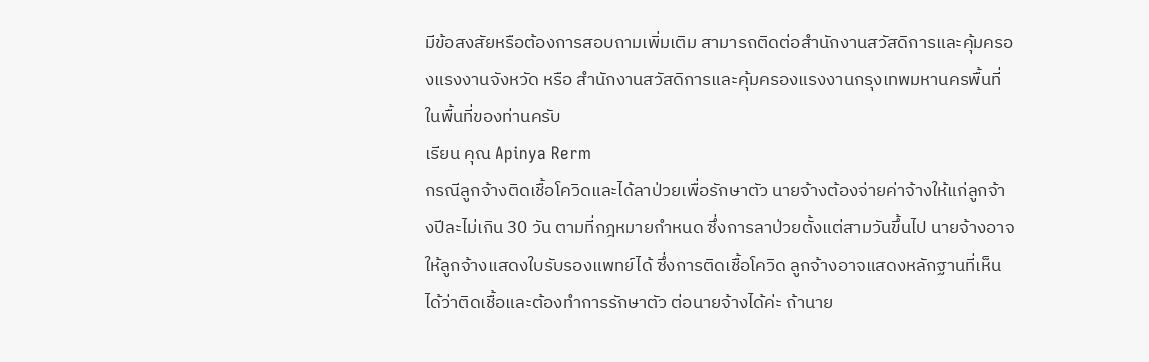มีข้อสงสัยหรือต้องการสอบถามเพิ่มเติม สามารถติดต่อสำนักงานสวัสดิการและคุ้มครองแรงงานจังหวัด หรือ สำนักงานสวัสดิการและคุ้มครองแรงงานกรุงเทพมหานครพื้นที่ ในพื้นที่ของท่านครับ
เรียน คุณ Apinya Rerm
กรณีลูกจ้างติดเชื้อโควิดและได้ลาป่วยเพื่อรักษาตัว นายจ้างต้องจ่ายค่าจ้างให้แก่ลูกจ้างปีละไม่เกิน 30 วัน ตามที่กฎหมายกำหนด ซึ่งการลาป่วยตั้งแต่สามวันขึ้นไป นายจ้างอาจให้ลูกจ้างแสดงใบรับรองแพทย์ได้ ซึ่งการติดเชื้อโควิด ลูกจ้างอาจแสดงหลักฐานที่เห็นได้ว่าติดเชื้อและต้องทำการรักษาตัว ต่อนายจ้างได้ค่ะ ถ้านาย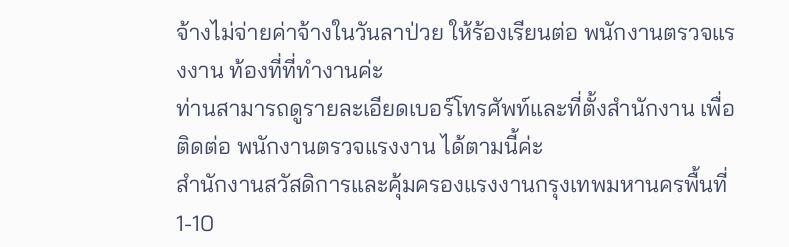จ้างไม่จ่ายค่าจ้างในวันลาป่วย ให้ร้องเรียนต่อ พนักงานตรวจแรงงาน ท้องที่ที่ทำงานค่ะ
ท่านสามารถดูรายละเอียดเบอร์โทรศัพท์และที่ตั้งสำนักงาน เพื่อติดต่อ พนักงานตรวจแรงงาน ได้ตามนี้ค่ะ
สำนักงานสวัสดิการและคุ้มครองแรงงานกรุงเทพมหานครพื้นที่ 1-10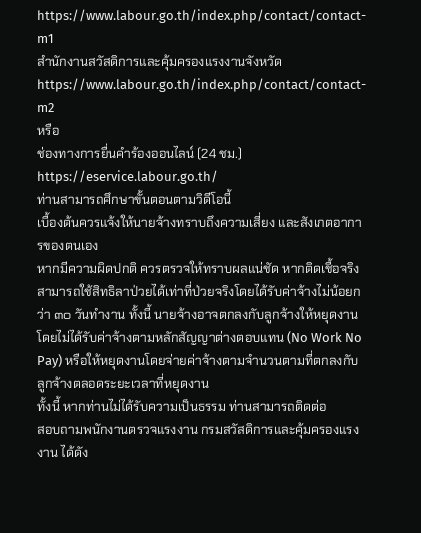https://www.labour.go.th/index.php/contact/contact-m1
สำนักงานสวัสดิการและคุ้มครองแรงงานจังหวัด
https://www.labour.go.th/index.php/contact/contact-m2
หรือ
ช่องทางการยื่นคำร้องออนไลน์ (24 ชม.) https://eservice.labour.go.th/
ท่านสามารถศึกษาขั้นตอนตามวิดีโอนี้
เบื้องต้นควรแจ้งให้นายจ้างทราบถึงความเสี่ยง และสังเกตอาการของตนเอง
หากมีความผิดปกติ ควรตรวจให้ทราบผลแน่ชัด หากติดเชื้อจริงสามารถใช้สิทธิลาป่วยได้เท่าที่ป่วยจริงโดยได้รับค่าจ้างไม่น้อยกว่า ๓๐ วันทำงาน ทั้งนี้ นายจ้างอาจตกลงกับลูกจ้างให้หยุดงานโดยไม่ได้รับค่าจ้างตามหลักสัญญาต่างตอบแทน (No Work No Pay) หรือให้หยุดงานโดยจ่ายค่าจ้างตามจำนวนตามที่ตกลงกับลูกจ้างตลอดระยะเวลาที่หยุดงาน
ทั้งนี้ หากท่านไม่ได้รับความเป็นธรรม ท่านสามารถติดต่อ
สอบถามพนักงานตรวจแรงงาน กรมสวัสดิการและคุ้มครองแรงงาน ได้ดัง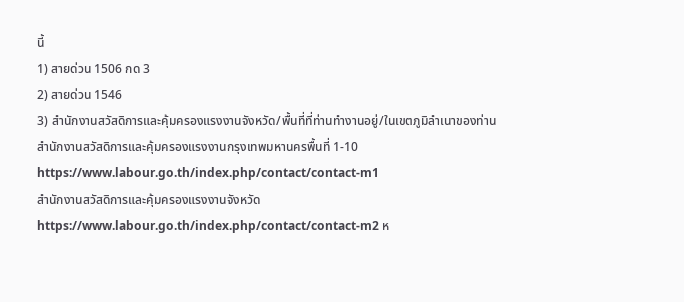นี้
1) สายด่วน 1506 กด 3
2) สายด่วน 1546
3) สำนักงานสวัสดิการและคุ้มครองแรงงานจังหวัด/พื้นที่ที่ท่านทำงานอยู่/ในเขตภูมิลำเนาของท่าน
สำนักงานสวัสดิการและคุ้มครองแรงงานกรุงเทพมหานครพื้นที่ 1-10
https://www.labour.go.th/index.php/contact/contact-m1
สำนักงานสวัสดิการและคุ้มครองแรงงานจังหวัด
https://www.labour.go.th/index.php/contact/contact-m2 ห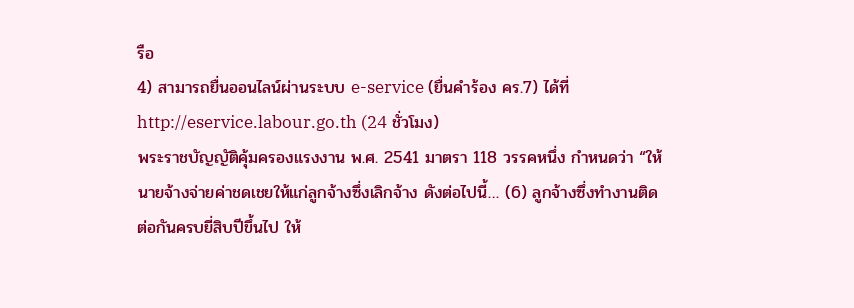รือ
4) สามารถยื่นออนไลน์ผ่านระบบ e-service (ยื่นคำร้อง คร.7) ได้ที่ http://eservice.labour.go.th (24 ชั่วโมง)
พระราชบัญญัติคุ้มครองแรงงาน พ.ศ. 2541 มาตรา 118 วรรคหนึ่ง กำหนดว่า “ให้นายจ้างจ่ายค่าชดเชยให้แก่ลูกจ้างซึ่งเลิกจ้าง ดังต่อไปนี้… (6) ลูกจ้างซึ่งทำงานติดต่อกันครบยี่สิบปีขึ้นไป ให้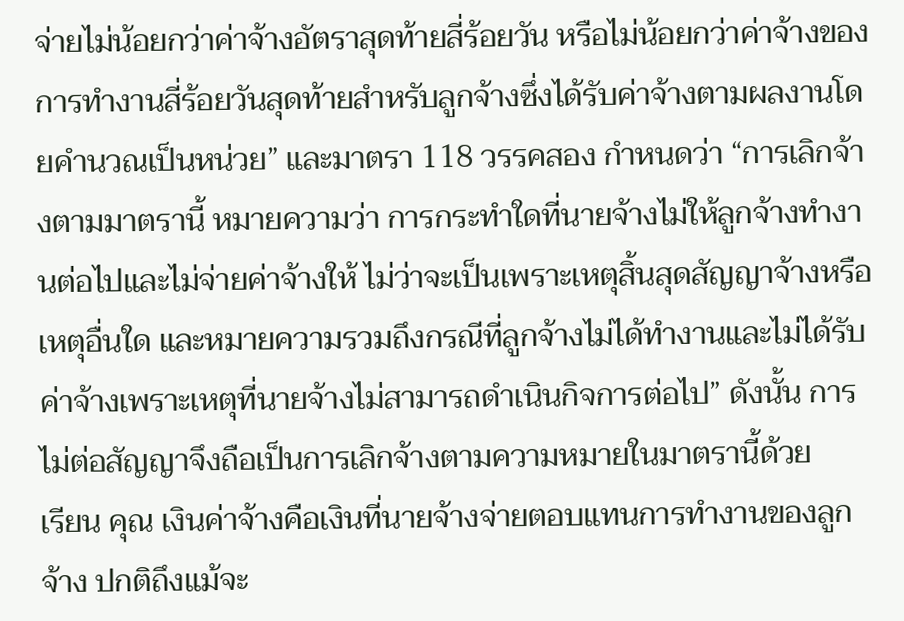จ่ายไม่น้อยกว่าค่าจ้างอัตราสุดท้ายสี่ร้อยวัน หรือไม่น้อยกว่าค่าจ้างของการทำงานสี่ร้อยวันสุดท้ายสำหรับลูกจ้างซึ่งได้รับค่าจ้างตามผลงานโดยคำนวณเป็นหน่วย” และมาตรา 118 วรรคสอง กำหนดว่า “การเลิกจ้างตามมาตรานี้ หมายความว่า การกระทำใดที่นายจ้างไม่ให้ลูกจ้างทำงานต่อไปและไม่จ่ายค่าจ้างให้ ไม่ว่าจะเป็นเพราะเหตุสิ้นสุดสัญญาจ้างหรือเหตุอื่นใด และหมายความรวมถึงกรณีที่ลูกจ้างไม่ได้ทำงานและไม่ได้รับค่าจ้างเพราะเหตุที่นายจ้างไม่สามารถดำเนินกิจการต่อไป” ดังนั้น การไม่ต่อสัญญาจึงถือเป็นการเลิกจ้างตามความหมายในมาตรานี้ด้วย
เรียน คุณ เงินค่าจ้างคือเงินที่นายจ้างจ่ายตอบแทนการทำงานของลูกจ้าง ปกติถึงแม้จะ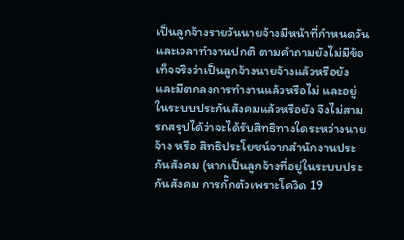เป็นลูกจ้างรายวันนายจ้างมีหน้าที่กำหนดวันและเวลาทำงานปกติ ตามคำถามยังไม่มีข้อเท็จจริงว่าเป็นลูกจ้างนายจ้างแล้วหรือยัง และมีตกลงการทำงานแล้วหรือไม่ และอยู่ในระบบประกันสังคมแล้วหรือยัง จึงไม่สามรถสรุปได้ว่าจะได้รับสิทธิทางใดระหว่างนายจ้าง หรือ สิทธิประโยชน์จากสำนักงานประกันสังคม (หากเป็นลูกจ้างที่อยู่ในระบบประกันสังคม การกั๊กตัวเพราะโควิด 19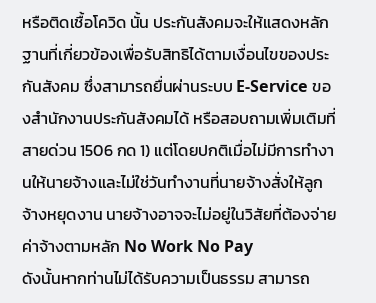หรือติดเชื้อโควิด นั้น ประกันสังคมจะให้แสดงหลักฐานที่เกี่ยวข้องเพื่อรับสิทธิได้ตามเงื่อนไขของประกันสังคม ซึ่งสามารถยื่นผ่านระบบ E-Service ของสำนักงานประกันสังคมได้ หรือสอบถามเพิ่มเติมที่สายด่วน 1506 กด 1) แต่โดยปกติเมื่อไม่มีการทำงานให้นายจ้างและไม่ใช่วันทำงานที่นายจ้างสั่งให้ลูกจ้างหยุดงาน นายจ้างอาจจะไม่อยู่ในวิสัยที่ต้องจ่ายค่าจ้างตามหลัก No Work No Pay
ดังนั้นหากท่านไม่ได้รับความเป็นธรรม สามารถ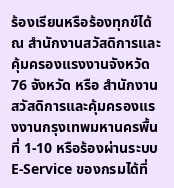ร้องเรียนหรือร้องทุกข์ได้ ณ สำนักงานสวัสดิการและคุ้มครองแรงงานจังหวัด 76 จังหวัด หรือ สำนักงานสวัสดิการและคุ้มครองแรงงานกรุงเทพมหานครพื้นที่ 1-10 หรือร้องผ่านระบบ E-Service ของกรมได้ที่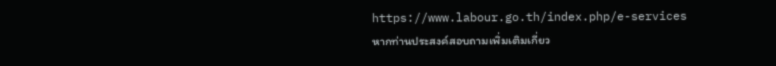https://www.labour.go.th/index.php/e-services หากท่านประสงค์สอบถามเพิ่มเติมเกี่ยว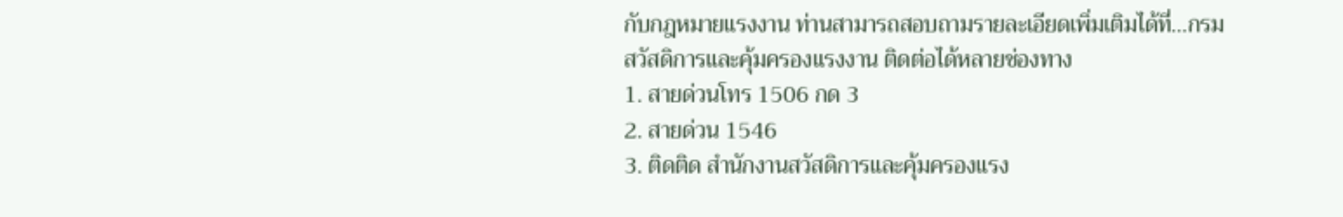กับกฎหมายแรงงาน ท่านสามารถสอบถามรายละเอียดเพิ่มเติมได้ที่…กรมสวัสดิการและคุ้มครองแรงงาน ติดต่อได้หลายช่องทาง
1. สายด่วนโทร 1506 กด 3
2. สายด่วน 1546
3. ติดติด สำนักงานสวัสดิการและคุ้มครองแรง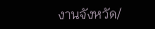งานจังหวัด/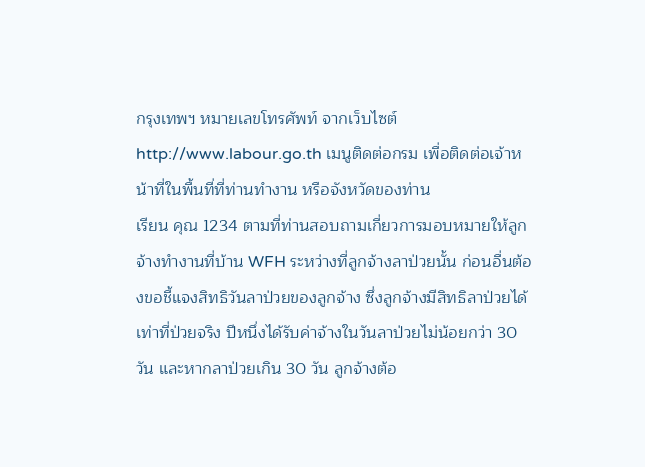กรุงเทพฯ หมายเลขโทรศัพท์ จากเว็บไซต์ http://www.labour.go.th เมนูติดต่อกรม เพื่อติดต่อเจ้าหน้าที่ในพื้นที่ที่ท่านทำงาน หรือจังหวัดของท่าน
เรียน คุณ 1234 ตามที่ท่านสอบถามเกี่ยวการมอบหมายให้ลูกจ้างทำงานที่บ้าน WFH ระหว่างที่ลูกจ้างลาป่วยนั้น ก่อนอื่นต้องขอชี้แจงสิทธิวันลาป่วยของลูกจ้าง ซึ่งลูกจ้างมีสิทธิลาป่วยได้เท่าที่ป่วยจริง ปีหนึ่งได้รับค่าจ้างในวันลาป่วยไม่น้อยกว่า 30 วัน และหากลาป่วยเกิน 30 วัน ลูกจ้างต้อ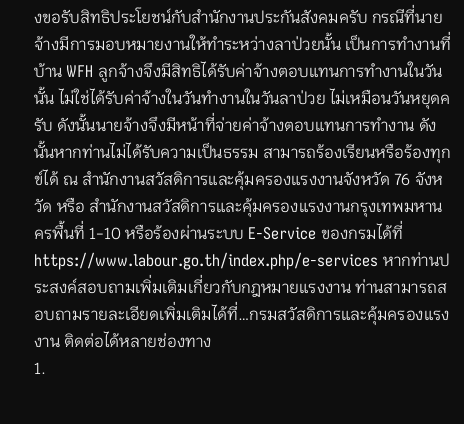งขอรับสิทธิประโยชน์กับสำนักงานประกันสังคมครับ กรณีที่นายจ้างมีการมอบหมายงานให้ทำระหว่างลาป่วยนั้น เป็นการทำงานที่บ้าน WFH ลูกจ้างจึงมีสิทธิได้รับค่าจ้างตอบแทนการทำงานในวันนั้น ไม่ใช่ได้รับค่าจ้างในวันทำงานในวันลาป่วย ไม่เหมือนวันหยุดครับ ดังนั้นนายจ้างจึงมีหน้าที่จ่ายค่าจ้างตอบแทนการทำงาน ดังนั้นหากท่านไม่ได้รับความเป็นธรรม สามารถร้องเรียนหรือร้องทุกข์ได้ ณ สำนักงานสวัสดิการและคุ้มครองแรงงานจังหวัด 76 จังหวัด หรือ สำนักงานสวัสดิการและคุ้มครองแรงงานกรุงเทพมหานครพื้นที่ 1-10 หรือร้องผ่านระบบ E-Service ของกรมได้ที่ https://www.labour.go.th/index.php/e-services หากท่านประสงค์สอบถามเพิ่มเติมเกี่ยวกับกฎหมายแรงงาน ท่านสามารถสอบถามรายละเอียดเพิ่มเติมได้ที่…กรมสวัสดิการและคุ้มครองแรงงาน ติดต่อได้หลายช่องทาง
1.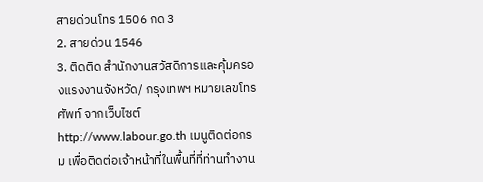สายด่วนโทร 1506 กด 3
2. สายด่วน 1546
3. ติดติด สำนักงานสวัสดิการและคุ้มครองแรงงานจังหวัด/ กรุงเทพฯ หมายเลขโทรศัพท์ จากเว็บไซต์ http://www.labour.go.th เมนูติดต่อกรม เพื่อติดต่อเจ้าหน้าที่ในพื้นที่ที่ท่านทำงาน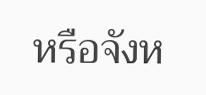หรือจังห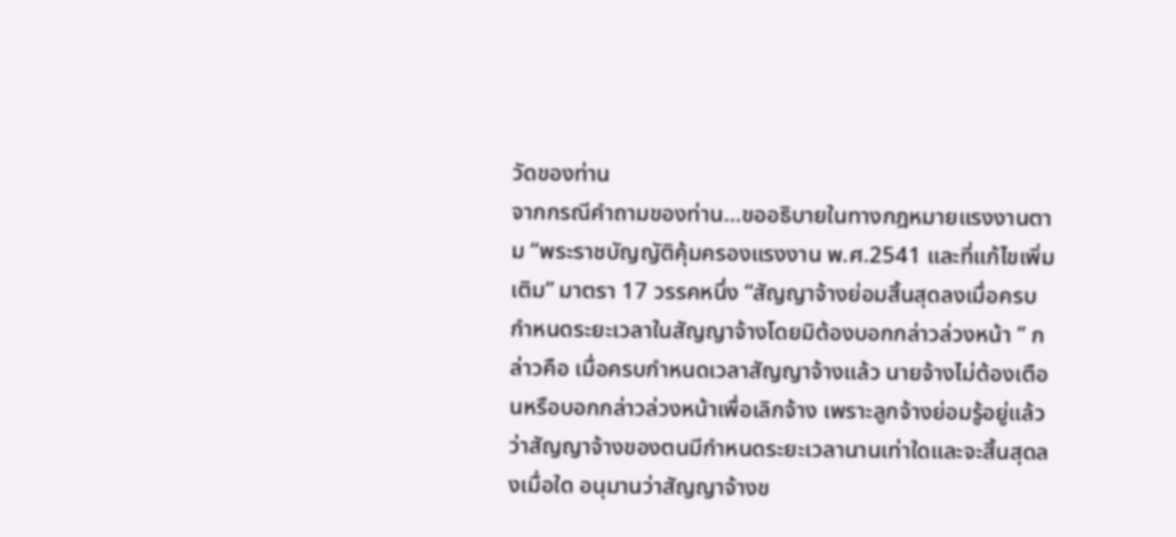วัดของท่าน
จากกรณีคำถามของท่าน…ขออธิบายในทางกฎหมายแรงงานตาม “พระราชบัญญัติคุ้มครองแรงงาน พ.ศ.2541 และที่แก้ไขเพิ่มเติม” มาตรา 17 วรรคหนึ่ง “สัญญาจ้างย่อมสิ้นสุดลงเมื่อครบกำหนดระยะเวลาในสัญญาจ้างโดยมิต้องบอกกล่าวล่วงหน้า ” กล่าวคือ เมื่อครบกำหนดเวลาสัญญาจ้างแล้ว นายจ้างไม่ต้องเตือนหรือบอกกล่าวล่วงหน้าเพื่อเลิกจ้าง เพราะลูกจ้างย่อมรู้อยู่แล้วว่าสัญญาจ้างของตนมีกำหนดระยะเวลานานเท่าใดและจะสิ้นสุดลงเมื่อใด อนุมานว่าสัญญาจ้างข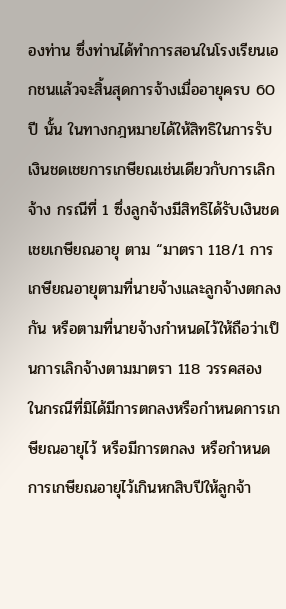องท่าน ซึ่งท่านได้ทำการสอนในโรงเรียนเอกชนแล้วจะสิ้นสุดการจ้างเมื่ออายุครบ 60 ปี นั้น ในทางกฎหมายได้ให้สิทธิในการรับเงินชดเชยการเกษียณเช่นเดียวกับการเลิกจ้าง กรณีที่ 1 ซึ่งลูกจ้างมีสิทธิได้รับเงินชดเชยเกษียณอายุ ตาม “มาตรา 118/1 การเกษียณอายุตามที่นายจ้างและลูกจ้างตกลงกัน หรือตามที่นายจ้างกำหนดไว้ให้ถือว่าเป็นการเลิกจ้างตามมาตรา 118 วรรคสอง ในกรณีที่มิได้มีการตกลงหรือกำหนดการเกษียณอายุไว้ หรือมีการตกลง หรือกำหนดการเกษียณอายุไว้เกินหกสิบปีให้ลูกจ้า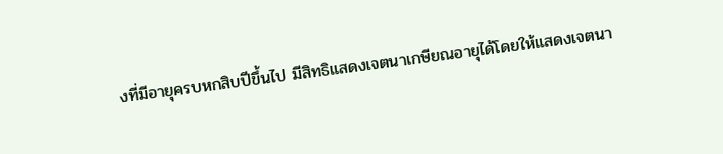งที่มีอายุครบหกสิบปีขึ้นไป มีสิทธิแสดงเจตนาเกษียณอายุได้โดยให้แสดงเจตนา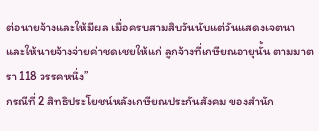ต่อนายจ้างและให้มีผล เมื่อครบสามสิบวันนับแต่วันแสดงเจตนา และให้นายจ้างจ่ายค่าชดเชยให้แก่ ลูกจ้างที่เกษียณอายุนั้น ตามมาตรา 118 วรรคหนึ่ง”
กรณีที่ 2 สิทธิประโยชน์หลังเกษียณประกันสังคม ของสำนัก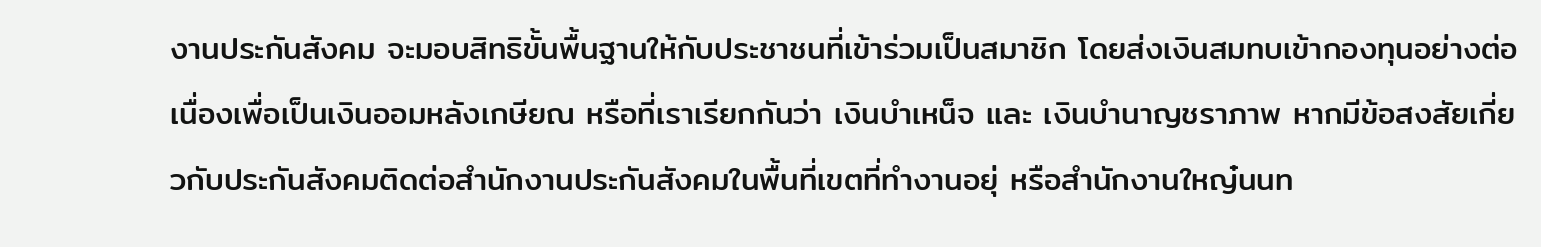งานประกันสังคม จะมอบสิทธิขั้นพื้นฐานให้กับประชาชนที่เข้าร่วมเป็นสมาชิก โดยส่งเงินสมทบเข้ากองทุนอย่างต่อเนื่องเพื่อเป็นเงินออมหลังเกษียณ หรือที่เราเรียกกันว่า เงินบำเหน็จ และ เงินบำนาญชราภาพ หากมีข้อสงสัยเกี่ยวกับประกันสังคมติดต่อสำนักงานประกันสังคมในพื้นที่เขตที่ทำงานอยุ่ หรือสำนักงานใหญ๋นนท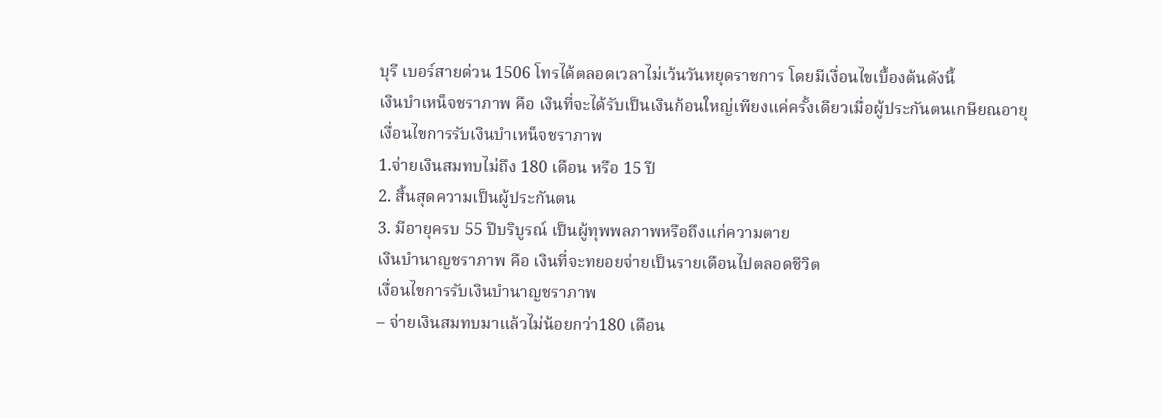บุรี เบอร์สายด่วน 1506 โทรได้ตลอดเวลาไม่เว้นวันหยุดราชการ โดยมีเงื่อนไขเบื้องต้นดังนี้
เงินบำเหน็จชราภาพ คือ เงินที่จะได้รับเป็นเงินก้อนใหญ่เพียงแค่ครั้งเดียวเมื่อผู้ประกันตนเกษียณอายุ
เงื่อนไขการรับเงินบำเหน็จชราภาพ
1.จ่ายเงินสมทบไม่ถึง 180 เดือน หรือ 15 ปี
2. สิ้นสุดความเป็นผู้ประกันตน
3. มีอายุครบ 55 ปีบริบูรณ์ เป็นผู้ทุพพลภาพหรือถึงแก่ความตาย
เงินบำนาญชราภาพ คือ เงินที่จะทยอยจ่ายเป็นรายเดือนไปตลอดชีวิต
เงื่อนไขการรับเงินบำนาญชราภาพ
– จ่ายเงินสมทบมาแล้วไม่น้อยกว่า180 เดือน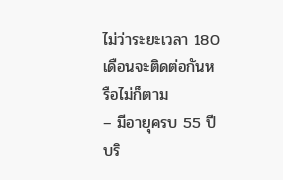ไม่ว่าระยะเวลา 180 เดือนจะติดต่อกันหรือไม่ก็ตาม
– มีอายุครบ 55 ปีบริ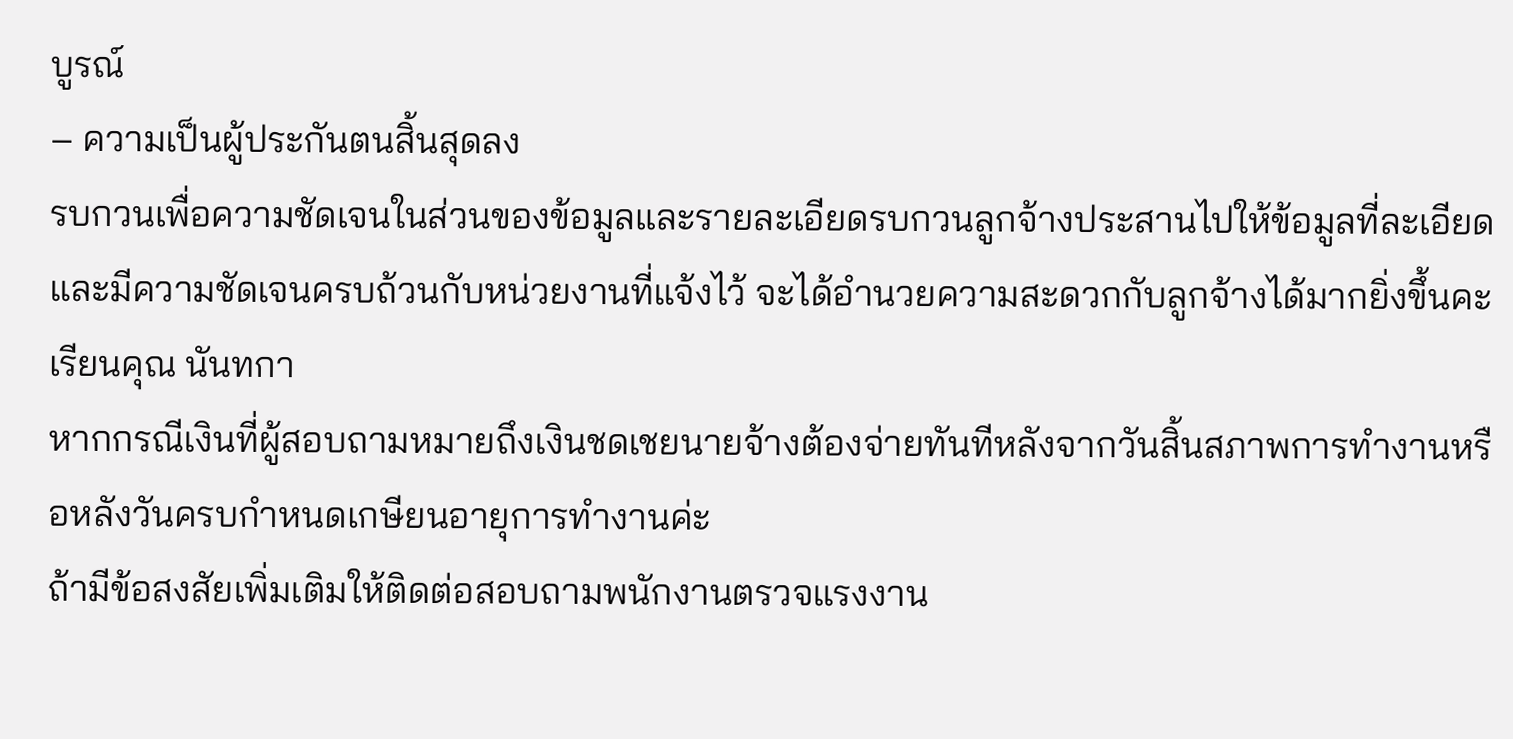บูรณ์
– ความเป็นผู้ประกันตนสิ้นสุดลง
รบกวนเพื่อความชัดเจนในส่วนของข้อมูลและรายละเอียดรบกวนลูกจ้างประสานไปให้ข้อมูลที่ละเอียดและมีความชัดเจนครบถ้วนกับหน่วยงานที่แจ้งไว้ จะได้อำนวยความสะดวกกับลูกจ้างได้มากยิ่งขึ้นคะ
เรียนคุณ นันทกา
หากกรณีเงินที่ผู้สอบถามหมายถึงเงินชดเชยนายจ้างต้องจ่ายทันทีหลังจากวันสิ้นสภาพการทำงานหรือหลังวันครบกำหนดเกษียนอายุการทำงานค่ะ
ถ้ามีข้อสงสัยเพิ่มเติมให้ติดต่อสอบถามพนักงานตรวจแรงงาน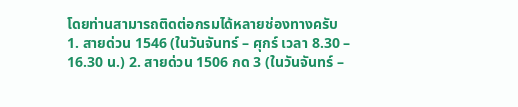โดยท่านสามารถติดต่อกรมได้หลายช่องทางครับ 1. สายด่วน 1546 (ในวันจันทร์ – ศุกร์ เวลา 8.30 – 16.30 น.) 2. สายด่วน 1506 กด 3 (ในวันจันทร์ –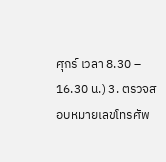ศุกร์ เวลา 8.30 – 16.30 น.) 3. ตรวจสอบหมายเลขโทรศัพ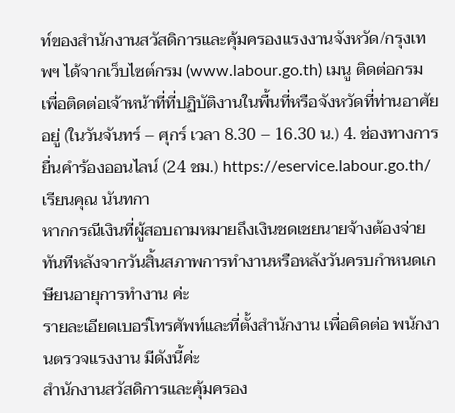ท์ของสำนักงานสวัสดิการและคุ้มครองแรงงานจังหวัด/กรุงเทพฯ ได้จากเว็บไซต์กรม (www.labour.go.th) เมนู ติดต่อกรม เพื่อติดต่อเจ้าหน้าที่ที่ปฏิบัติงานในพื้นที่หรือจังหวัดที่ท่านอาศัยอยู่ (ในวันจันทร์ – ศุกร์ เวลา 8.30 – 16.30 น.) 4. ช่องทางการยื่นคำร้องออนไลน์ (24 ชม.) https://eservice.labour.go.th/
เรียนคุณ นันทกา
หากกรณีเงินที่ผู้สอบถามหมายถึงเงินชดเชยนายจ้างต้องจ่ายทันทีหลังจากวันสิ้นสภาพการทำงานหรือหลังวันครบกำหนดเกษียนอายุการทำงาน ค่ะ
รายละเอียดเบอร์โทรศัพท์และที่ตั้งสำนักงาน เพื่อติดต่อ พนักงานตรวจแรงงาน มีดังนี้ค่ะ
สำนักงานสวัสดิการและคุ้มครอง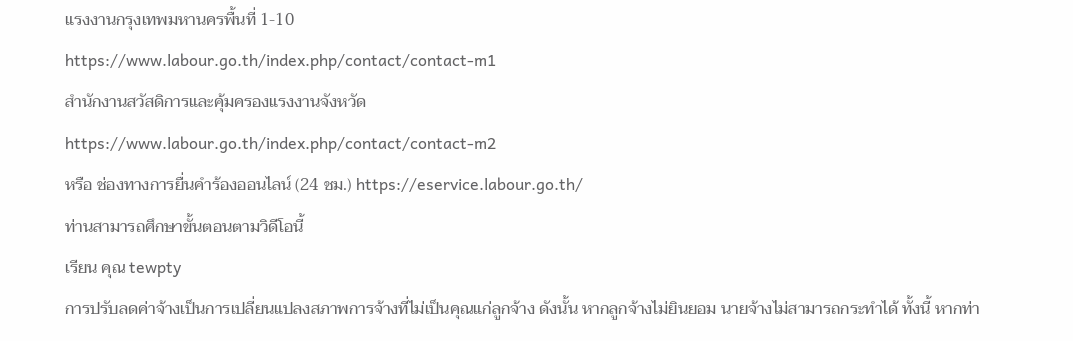แรงงานกรุงเทพมหานครพื้นที่ 1-10
https://www.labour.go.th/index.php/contact/contact-m1
สำนักงานสวัสดิการและคุ้มครองแรงงานจังหวัด
https://www.labour.go.th/index.php/contact/contact-m2
หรือ ช่องทางการยื่นคำร้องออนไลน์ (24 ชม.) https://eservice.labour.go.th/
ท่านสามารถศึกษาขั้นตอนตามวิดีโอนี้
เรียน คุณ tewpty
การปรับลดค่าจ้างเป็นการเปลี่ยนแปลงสภาพการจ้างที่ไม่เป็นคุณแก่ลูกจ้าง ดังนั้น หากลูกจ้างไม่ยินยอม นายจ้างไม่สามารถกระทำได้ ทั้งนี้ หากท่า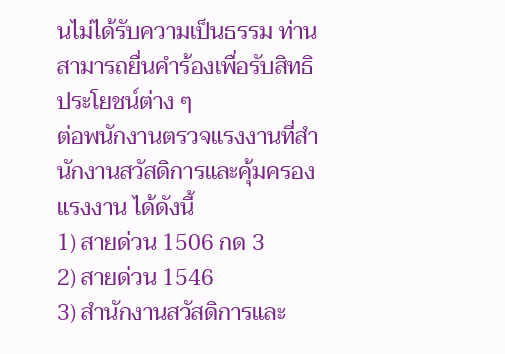นไม่ได้รับความเป็นธรรม ท่านสามารถยื่นคำร้องเพื่อรับสิทธิประโยชน์ต่าง ๆ
ต่อพนักงานตรวจแรงงานที่สำนักงานสวัสดิการและคุ้มครองแรงงาน ได้ดังนี้
1) สายด่วน 1506 กด 3
2) สายด่วน 1546
3) สำนักงานสวัสดิการและ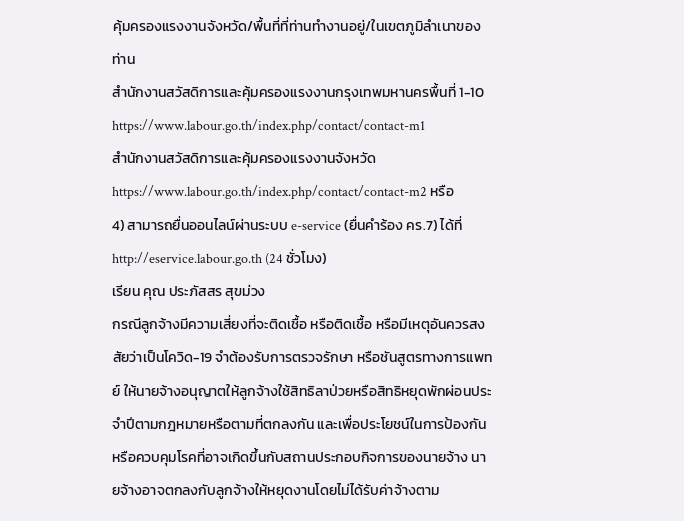คุ้มครองแรงงานจังหวัด/พื้นที่ที่ท่านทำงานอยู่/ในเขตภูมิลำเนาของท่าน
สำนักงานสวัสดิการและคุ้มครองแรงงานกรุงเทพมหานครพื้นที่ 1-10
https://www.labour.go.th/index.php/contact/contact-m1
สำนักงานสวัสดิการและคุ้มครองแรงงานจังหวัด
https://www.labour.go.th/index.php/contact/contact-m2 หรือ
4) สามารถยื่นออนไลน์ผ่านระบบ e-service (ยื่นคำร้อง คร.7) ได้ที่ http://eservice.labour.go.th (24 ชั่วโมง)
เรียน คุณ ประภัสสร สุขม่วง
กรณีลูกจ้างมีความเสี่ยงที่จะติดเชื้อ หรือติดเชื้อ หรือมีเหตุอันควรสงสัยว่าเป็นโควิด-19 จำต้องรับการตรวจรักษา หรือชันสูตรทางการแพทย์ ให้นายจ้างอนุญาตให้ลูกจ้างใช้สิทธิลาป่วยหรือสิทธิหยุดพักผ่อนประจำปีตามกฎหมายหรือตามที่ตกลงกัน และเพื่อประโยชน์ในการป้องกันหรือควบคุมโรคที่อาจเกิดขึ้นกับสถานประกอบกิจการของนายจ้าง นายจ้างอาจตกลงกับลูกจ้างให้หยุดงานโดยไม่ได้รับค่าจ้างตาม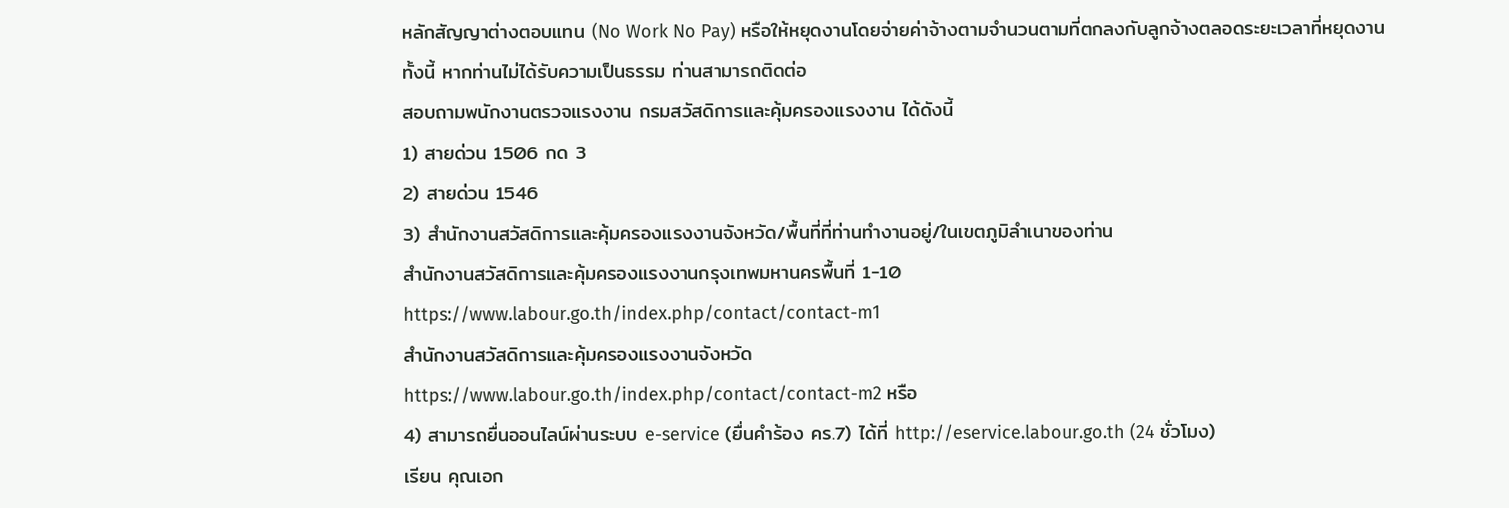หลักสัญญาต่างตอบแทน (No Work No Pay) หรือให้หยุดงานโดยจ่ายค่าจ้างตามจำนวนตามที่ตกลงกับลูกจ้างตลอดระยะเวลาที่หยุดงาน
ทั้งนี้ หากท่านไม่ได้รับความเป็นธรรม ท่านสามารถติดต่อ
สอบถามพนักงานตรวจแรงงาน กรมสวัสดิการและคุ้มครองแรงงาน ได้ดังนี้
1) สายด่วน 1506 กด 3
2) สายด่วน 1546
3) สำนักงานสวัสดิการและคุ้มครองแรงงานจังหวัด/พื้นที่ที่ท่านทำงานอยู่/ในเขตภูมิลำเนาของท่าน
สำนักงานสวัสดิการและคุ้มครองแรงงานกรุงเทพมหานครพื้นที่ 1-10
https://www.labour.go.th/index.php/contact/contact-m1
สำนักงานสวัสดิการและคุ้มครองแรงงานจังหวัด
https://www.labour.go.th/index.php/contact/contact-m2 หรือ
4) สามารถยื่นออนไลน์ผ่านระบบ e-service (ยื่นคำร้อง คร.7) ได้ที่ http://eservice.labour.go.th (24 ชั่วโมง)
เรียน คุณเอก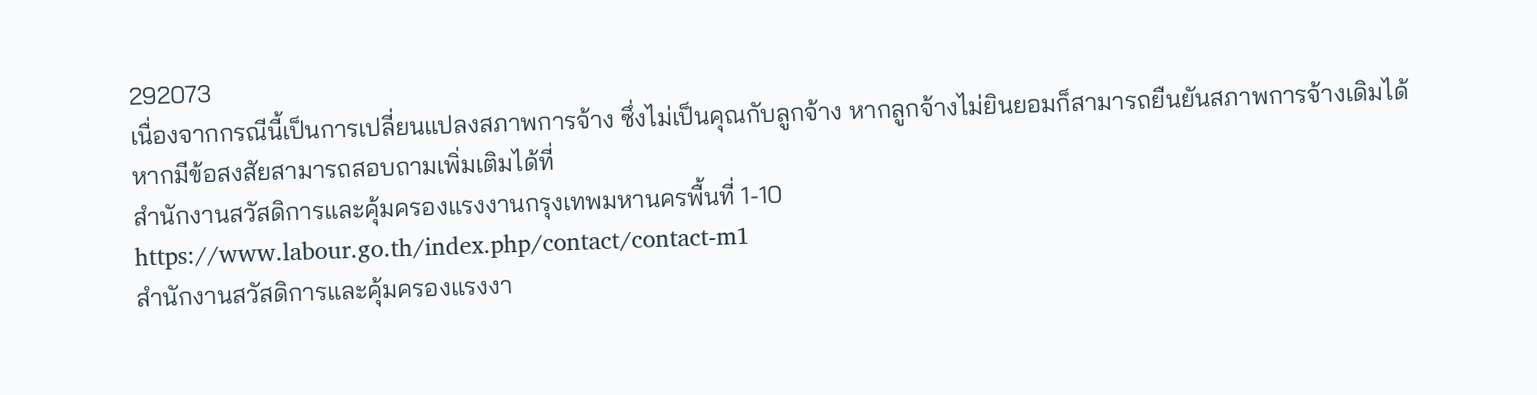292073
เนื่องจากกรณีนี้เป็นการเปลี่ยนแปลงสภาพการจ้าง ซึ่งไม่เป็นคุณกับลูกจ้าง หากลูกจ้างไม่ยินยอมก็สามารถยืนยันสภาพการจ้างเดิมได้
หากมีข้อสงสัยสามารถสอบถามเพิ่มเติมได้ที่
สำนักงานสวัสดิการและคุ้มครองแรงงานกรุงเทพมหานครพื้นที่ 1-10
https://www.labour.go.th/index.php/contact/contact-m1
สำนักงานสวัสดิการและคุ้มครองแรงงา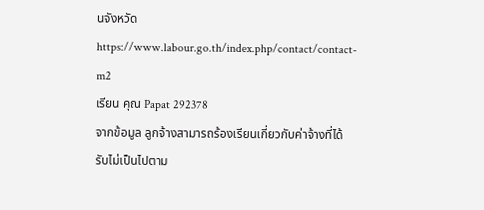นจังหวัด
https://www.labour.go.th/index.php/contact/contact-m2
เรียน คุณ Papat 292378
จากข้อมูล ลูกจ้างสามารถร้องเรียนเกี่ยวกับค่าจ้างที่ได้รับไม่เป็นไปตาม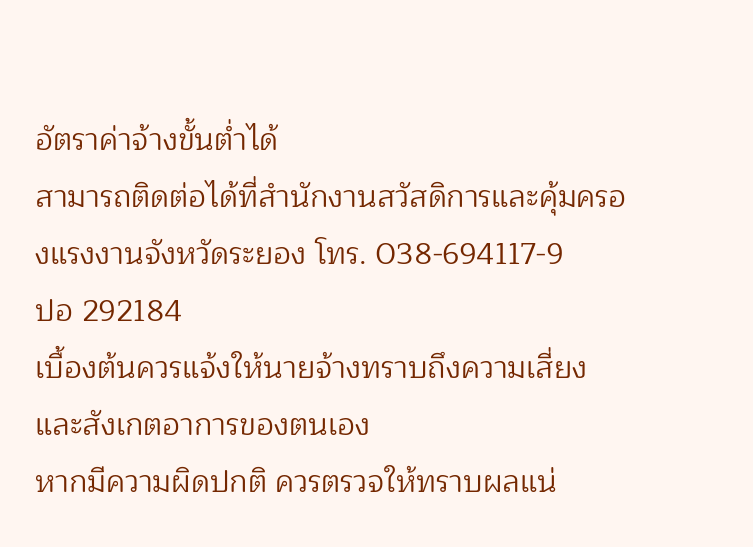อัตราค่าจ้างขั้นต่ำได้
สามารถติดต่อได้ที่สำนักงานสวัสดิการและคุ้มครองแรงงานจังหวัดระยอง โทร. 038-694117-9
ปอ 292184
เบื้องต้นควรแจ้งให้นายจ้างทราบถึงความเสี่ยง และสังเกตอาการของตนเอง
หากมีความผิดปกติ ควรตรวจให้ทราบผลแน่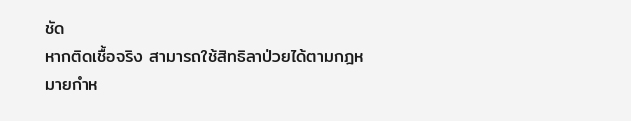ชัด
หากติดเชื้อจริง สามารถใช้สิทธิลาป่วยได้ตามกฎหมายกำห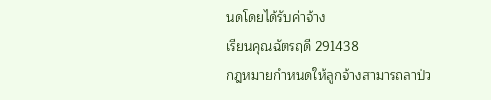นดโดยได้รับค่าจ้าง
เรียนคุณฉัตรฤดี 291438
กฎหมายกำหนดให้ลูกจ้างสามารถลาป่ว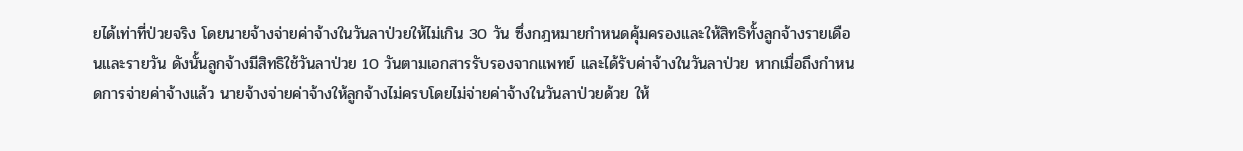ยได้เท่าที่ป่วยจริง โดยนายจ้างจ่ายค่าจ้างในวันลาป่วยให้ไม่เกิน 30 วัน ซึ่งกฎหมายกำหนดคุ้มครองและให้สิทธิทั้งลูกจ้างรายเดือนและรายวัน ดังนั้นลูกจ้างมีสิทธิใช้วันลาป่วย 10 วันตามเอกสารรับรองจากแพทย์ และได้รับค่าจ้างในวันลาป่วย หากเมื่อถึงกำหนดการจ่ายค่าจ้างแล้ว นายจ้างจ่ายค่าจ้างให้ลูกจ้างไม่ครบโดยไม่จ่ายค่าจ้างในวันลาป่วยด้วย ให้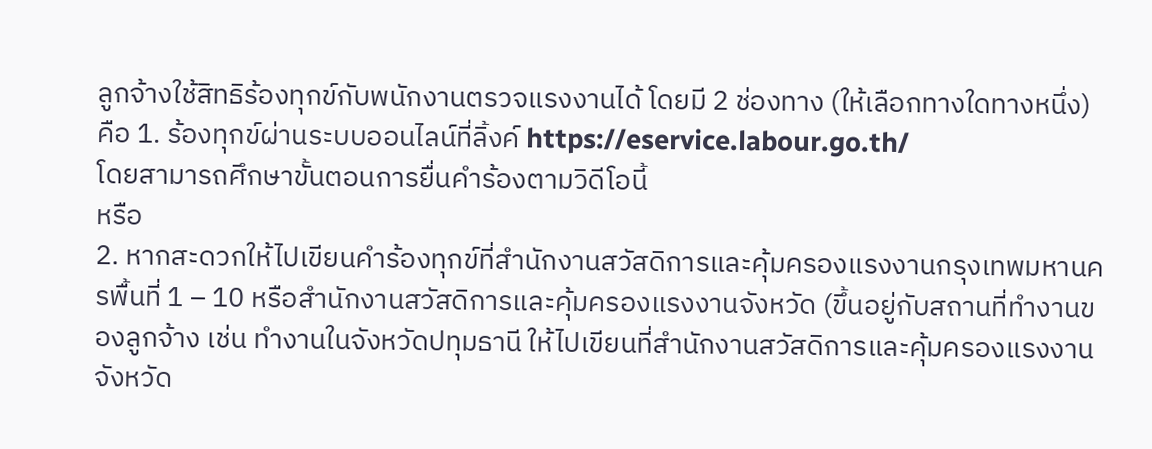ลูกจ้างใช้สิทธิร้องทุกข์กับพนักงานตรวจแรงงานได้ โดยมี 2 ช่องทาง (ให้เลือกทางใดทางหนึ่ง) คือ 1. ร้องทุกข์ผ่านระบบออนไลน์ที่ลิ้งค์ https://eservice.labour.go.th/
โดยสามารถศึกษาขั้นตอนการยื่นคำร้องตามวิดีโอนี้
หรือ
2. หากสะดวกให้ไปเขียนคำร้องทุกข์ที่สำนักงานสวัสดิการและคุ้มครองแรงงานกรุงเทพมหานครพื้นที่ 1 – 10 หรือสำนักงานสวัสดิการและคุ้มครองแรงงานจังหวัด (ขึ้นอยู่กับสถานที่ทำงานของลูกจ้าง เช่น ทำงานในจังหวัดปทุมธานี ให้ไปเขียนที่สำนักงานสวัสดิการและคุ้มครองแรงงานจังหวัด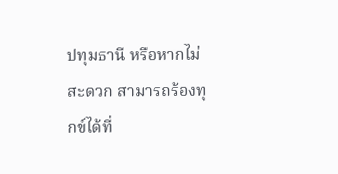ปทุมธานี หรือหากไม่สะดวก สามารถร้องทุกข์ได้ที่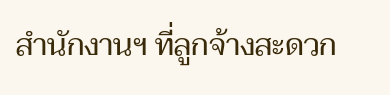สำนักงานฯ ที่ลูกจ้างสะดวก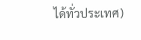ได้ทั่วประเทศ)